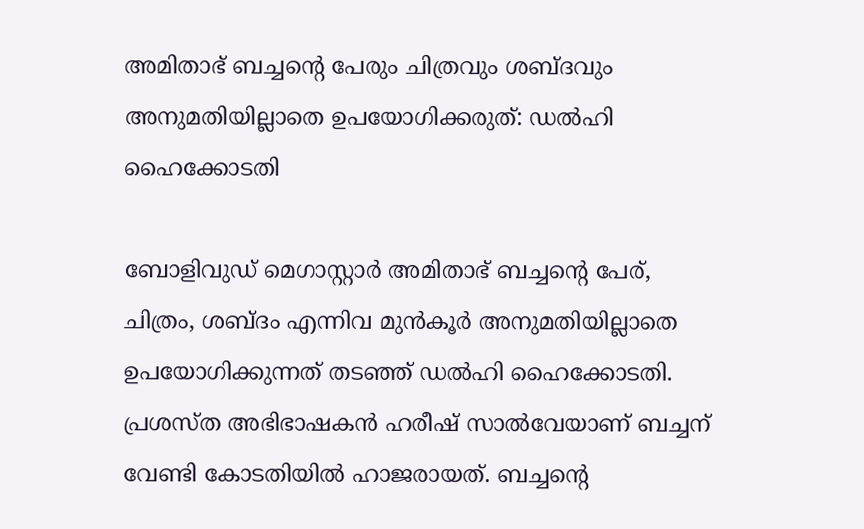അമിതാഭ് ബച്ചന്റെ പേരും ചിത്രവും ശബ്ദവും അനുമതിയില്ലാതെ ഉപയോഗിക്കരുത്: ഡല്‍ഹി ഹൈക്കോടതി

ബോളിവുഡ് മെഗാസ്റ്റാര്‍ അമിതാഭ് ബച്ചന്റെ പേര്, ചിത്രം, ശബ്ദം എന്നിവ മുന്‍കൂര്‍ അനുമതിയില്ലാതെ ഉപയോഗിക്കുന്നത് തടഞ്ഞ് ഡല്‍ഹി ഹൈക്കോടതി. പ്രശസ്ത അഭിഭാഷകന്‍ ഹരീഷ് സാല്‍വേയാണ് ബച്ചന് വേണ്ടി കോടതിയില്‍ ഹാജരായത്. ബച്ചന്റെ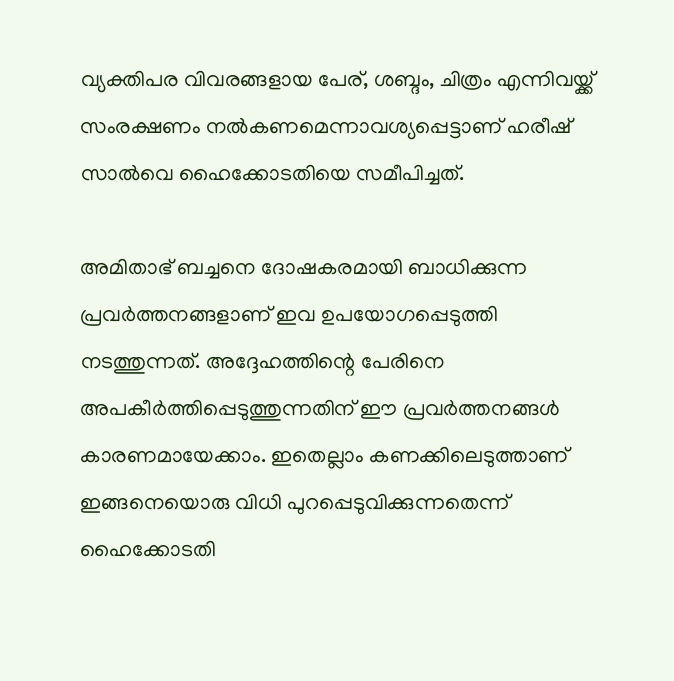വ്യക്തിപര വിവരങ്ങളായ പേര്, ശബ്ദം, ചിത്രം എന്നിവയ്ക്ക് സംരക്ഷണം നല്‍കണമെന്നാവശ്യപ്പെട്ടാണ് ഹരീഷ് സാല്‍വെ ഹൈക്കോടതിയെ സമീപിച്ചത്.

അമിതാഭ് ബച്ചനെ ദോഷകരമായി ബാധിക്കുന്ന പ്രവര്‍ത്തനങ്ങളാണ് ഇവ ഉപയോഗപ്പെടുത്തി നടത്തുന്നത്. അദ്ദേഹത്തിന്റെ പേരിനെ അപകീര്‍ത്തിപ്പെടുത്തുന്നതിന് ഈ പ്രവര്‍ത്തനങ്ങള്‍ കാരണമായേക്കാം. ഇതെല്ലാം കണക്കിലെടുത്താണ് ഇങ്ങനെയൊരു വിധി പുറപ്പെടുവിക്കുന്നതെന്ന് ഹൈക്കോടതി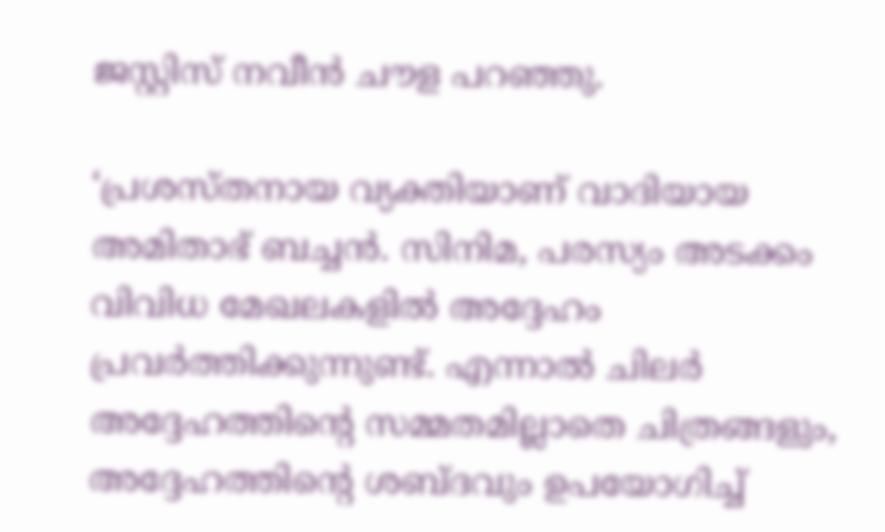ജസ്റ്റിസ് നവീന്‍ ചൗള പറഞ്ഞു.

‘പ്രശസ്തനായ വ്യക്തിയാണ് വാദിയായ അമിതാഭ് ബച്ചന്‍. സിനിമ, പരസ്യം അടക്കം വിവിധ മേഖലകളില്‍ അദ്ദേഹം പ്രവര്‍ത്തിക്കുന്നുണ്ട്. എന്നാല്‍ ചിലര്‍ അദ്ദേഹത്തിന്റെ സമ്മതമില്ലാതെ ചിത്രങ്ങളും, അദ്ദേഹത്തിന്റെ ശബ്ദവും ഉപയോഗിച്ച്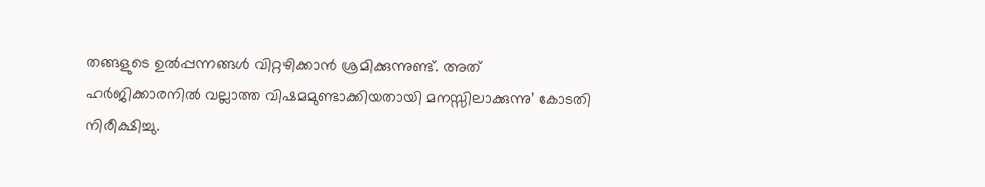തങ്ങളുടെ ഉല്‍പ്പന്നങ്ങള്‍ വിറ്റഴിക്കാന്‍ ശ്രമിക്കുന്നുണ്ട്. അത് ഹര്‍ജിക്കാരനില്‍ വല്ലാത്ത വിഷമമുണ്ടാക്കിയതായി മനസ്സിലാക്കുന്നു’ കോടതി നിരീക്ഷിച്ചു.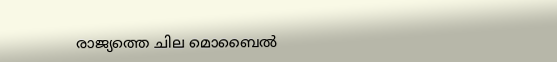രാജ്യത്തെ ചില മൊബൈല്‍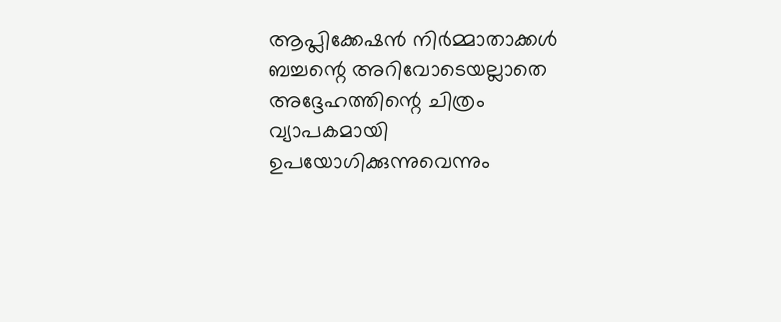ആപ്ലിക്കേഷന്‍ നിര്‍മ്മാതാക്കള്‍ ബച്ചന്റെ അറിവോടെയല്ലാതെ അദ്ദേഹത്തിന്റെ ചിത്രം വ്യാപകമായി ഉപയോഗിക്കുന്നുവെന്നും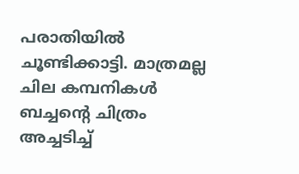പരാതിയില്‍ ചൂണ്ടിക്കാട്ടി. മാത്രമല്ല ചില കമ്പനികള്‍ ബച്ചന്റെ ചിത്രം അച്ചടിച്ച്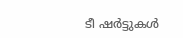ടീ ഷര്‍ട്ടുകള്‍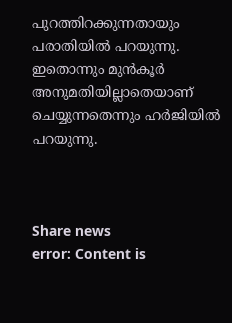പുറത്തിറക്കുന്നതായും പരാതിയില്‍ പറയുന്നു. ഇതൊന്നും മുന്‍കൂര്‍ അനുമതിയില്ലാതെയാണ് ചെയ്യുന്നതെന്നും ഹര്‍ജിയില്‍ പറയുന്നു.



Share news
error: Content is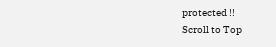protected !!
Scroll to Top